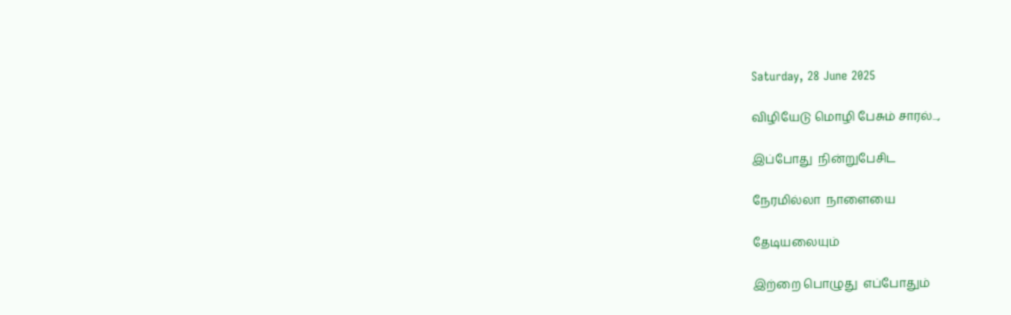Saturday, 28 June 2025

விழியேடு மொழி பேசும் சாரல்...,

இப்போது  நின்றுபேசிட

நேரமில்லா  நாளையை

தேடியலையும்

இற்றை பொழுது  எப்போதும்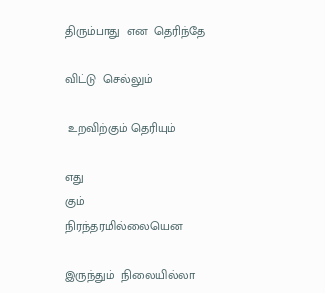திரும்பாது  என  தெரிந்தே

விட்டு  செல்லும்

 உறவிற்கும் தெரியும்

எது
கும்  நிரந்தரமில்லையென

இருந்தும்  நிலையில்லா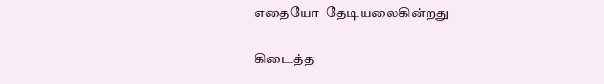எதையோ  தேடியலைகின்றது

கிடைத்த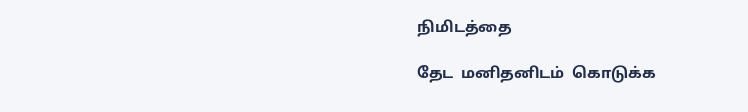நிமிடத்தை

தேட  மனிதனிடம்  கொடுக்க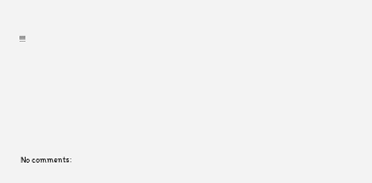!!!







No comments: